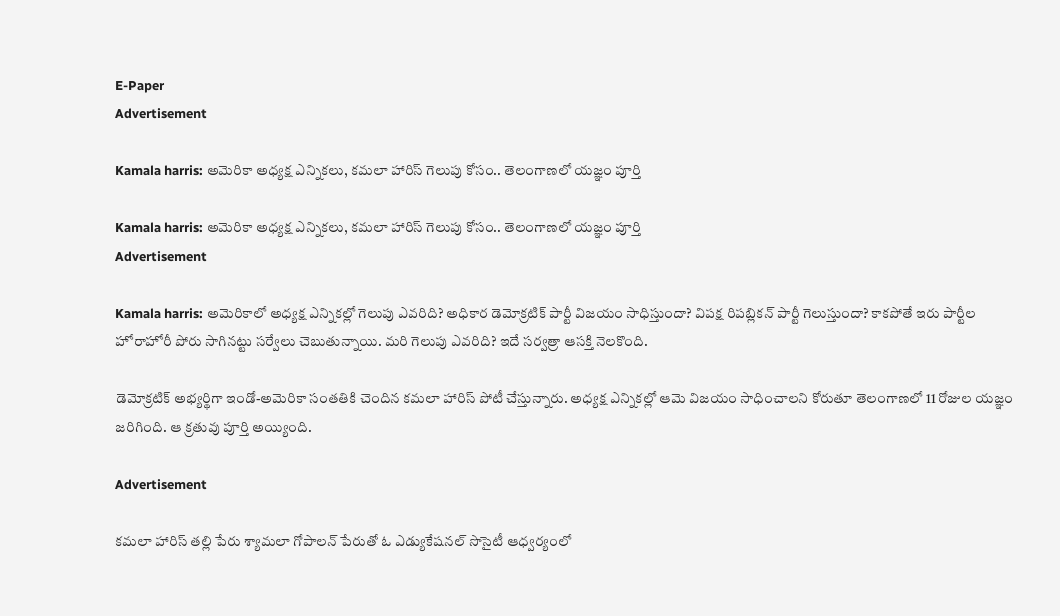E-Paper
Advertisement

Kamala harris: అమెరికా అధ్యక్ష ఎన్నికలు, కమలా హారిస్ గెలుపు కోసం.. తెలంగాణలో యజ్ఞం పూర్తి

Kamala harris: అమెరికా అధ్యక్ష ఎన్నికలు, కమలా హారిస్ గెలుపు కోసం.. తెలంగాణలో యజ్ఞం పూర్తి
Advertisement

Kamala harris: అమెరికాలో అధ్యక్ష ఎన్నికల్లో గెలుపు ఎవరిది? అధికార డెమోక్రటిక్ పార్టీ విజయం సాధిస్తుందా? విపక్ష రిపబ్లికన్ పార్టీ గెలుస్తుందా? కాకపోతే ఇరు పార్టీల హోరాహోరీ పోరు సాగినట్టు సర్వేలు చెబుతున్నాయి. మరి గెలుపు ఎవరిది? ఇదే సర్వత్రా ఆసక్తి నెలకొంది.

డెమోక్రటిక్ అభ్యర్థిగా ఇండో-అమెరికా సంతతికి చెందిన కమలా హారిస్ పోటీ చేస్తున్నారు. అధ్యక్ష ఎన్నికల్లో ఆమె విజయం సాధించాలని కోరుతూ తెలంగాణలో 11 రోజుల యజ్ఞం జరిగింది. ఆ క్రతువు పూర్తి అయ్యింది.

Advertisement

కమలా హారిస్ తల్లి పేరు శ్యామలా గోపాలన్ పేరుతో ఓ ఎడ్యుకేషనల్ సొసైటీ ఆధ్వర్యంలో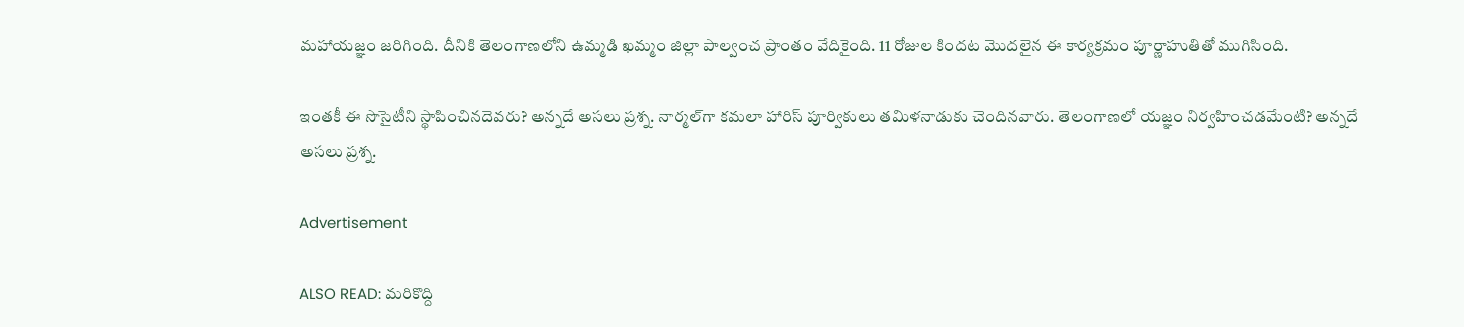మహాయజ్ఞం జరిగింది. దీనికి తెలంగాణలోని ఉమ్మడి ఖమ్మం జిల్లా పాల్వంచ ప్రాంతం వేదికైంది. 11 రోజుల కిందట మొదలైన ఈ కార్యక్రమం పూర్ణాహుతితో ముగిసింది.

ఇంతకీ ఈ సొసైటీని స్థాపించినదెవరు? అన్నదే అసలు ప్రశ్న. నార్మల్‌గా కమలా హారిస్ పూర్వికులు తమిళనాడుకు చెందినవారు. తెలంగాణలో యజ్ఞం నిర్వహించడమేంటి? అన్నదే అసలు ప్రశ్న.

Advertisement

ALSO READ: మరికొద్ది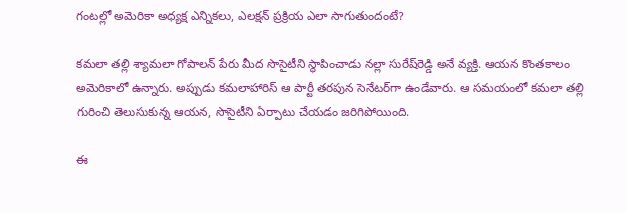గంటల్లో అమెరికా అధ్యక్ష ఎన్నికలు, ఎలక్షన్ ప్రక్రియ ఎలా సాగుతుందంటే?

కమలా తల్లి శ్యామలా గోపాలన్ పేరు మీద సొసైటీని స్థాపించాడు నల్లా సురేష్‌రెడ్డి అనే వ్యక్తి. ఆయన కొంతకాలం అమెరికాలో ఉన్నారు. అప్పుడు కమలాహారిస్ ఆ పార్టీ తరపున సెనేటర్‌గా ఉండేవారు. ఆ సమయంలో కమలా తల్లి గురించి తెలుసుకున్న ఆయన, సొసైటీని ఏర్పాటు చేయడం జరిగిపోయింది.

ఈ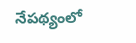నేపథ్యంలో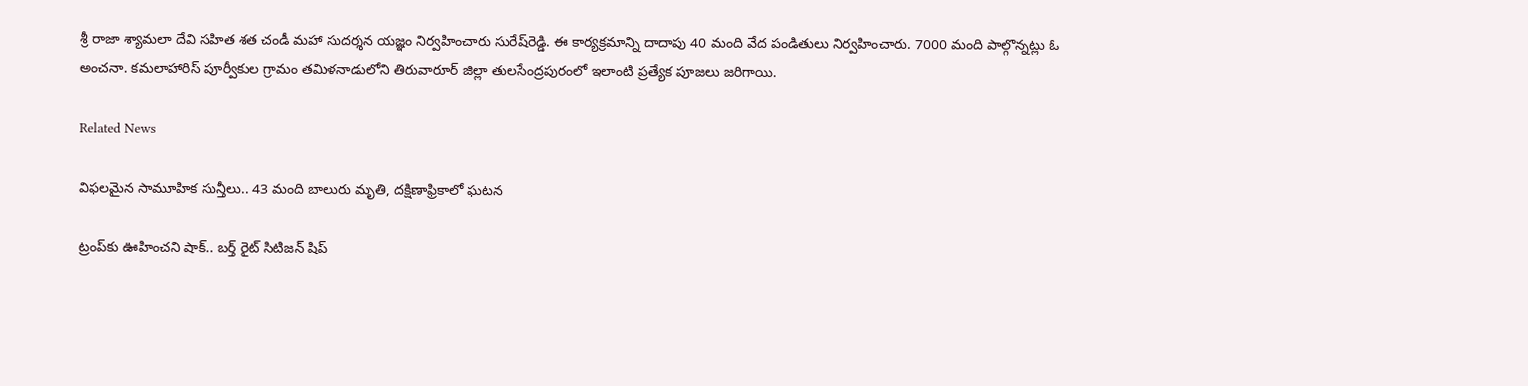శ్రీ రాజా శ్యామలా దేవి సహిత శత చండీ మహా సుదర్శన యజ్ఞం నిర్వహించారు సురేష్‌రెడ్డి. ఈ కార్యక్రమాన్ని దాదాపు 40 మంది వేద పండితులు నిర్వహించారు. 7000 మంది పాల్గొన్నట్లు ఓ అంచనా. కమలాహారిస్ పూర్వీకుల గ్రామం తమిళనాడులోని తిరువారూర్ జిల్లా తులసేంద్రపురంలో ఇలాంటి ప్రత్యేక పూజలు జరిగాయి.

Related News

విఫలమైన సామూహిక సున్తీలు.. 43 మంది బాలురు మృతి, దక్షిణాఫ్రికాలో ఘటన

ట్రంప్‌‌కు ఊహించని షాక్‌.. బర్త్ రైట్ సిటిజన్ షిప్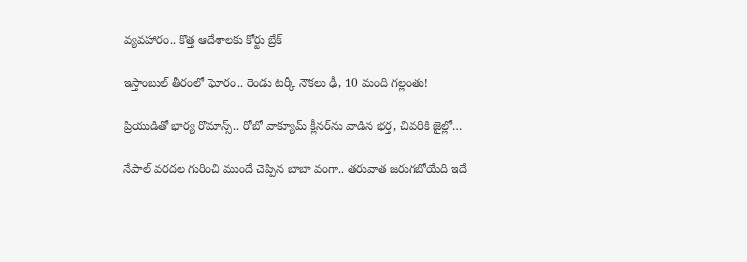వ్యవహారం.. కొత్త ఆదేశాలకు కోర్టు బ్రేక్

ఇస్తాంబుల్ తీరంలో ఘోరం.. రెండు టర్కీ నౌకలు ఢీ, 10 మంది గల్లంతు!

ప్రియుడితో భార్య రొమాన్స్.. రోబో వాక్యూమ్ క్లీనర్‌ను వాడిన భర్త, చివరికి జైల్లో…

నేపాల్ వరదల గురించి ముందే చెప్పిన బాబా వంగా.. తరువాత జరుగబోయేది ఇదే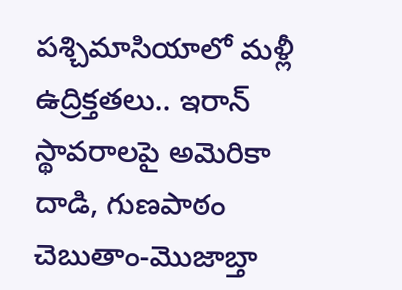పశ్చిమాసియాలో మళ్లీ ఉద్రిక్తతలు.. ఇరాన్ స్థావరాలపై అమెరికా దాడి, గుణపాఠం చెబుతాం-మొజాబ్తా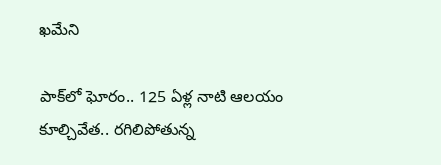ఖమేని

పాక్‌లో ఘోరం.. 125 ఏళ్ల నాటి ఆలయం కూల్చివేత.. రగిలిపోతున్న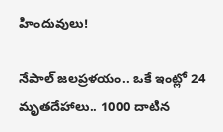హిందువులు!

నేపాల్ జలప్రళయం.. ఒకే ఇంట్లో 24 మృతదేహాలు.. 1000 దాటిన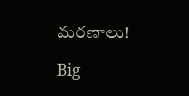మరణాలు!

Big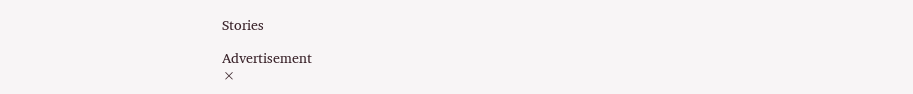Stories

Advertisement
×